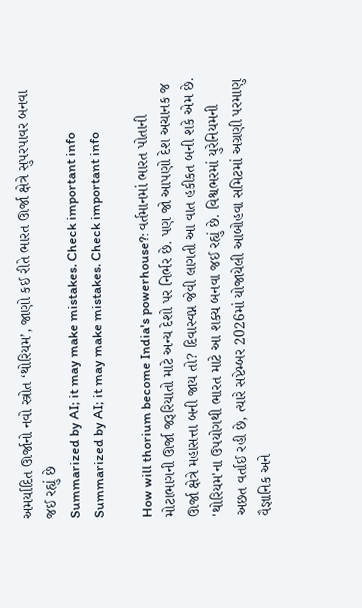અમર્યાદિત ઊર્જાનો નવો સ્ત્રોત ‘થોરિયમ’, જાણો કઈ રીતે ભારત ઊર્જા ક્ષેત્રે સુપરપાવર બનવા જઈ રહ્યું છે
Summarized by AI; it may make mistakes. Check important info
Summarized by AI; it may make mistakes. Check important info

How will thorium become India's powerhouse?: વર્તમાનમાં ભારત પોતાની મોટાભાગની ઊર્જા જરૂરિયાતો માટે અન્ય દેશો પર નિર્ભર છે. પણ જો આપણો દેશ અચાનક જ ઊર્જા ક્ષેત્રે મહાસત્તા બની જાય તો? દિવાસ્વપ્ન જેવી લાગતી આ વાત હકીકત બની શકે એમ છે. 'થોરિયમ'ના ઉપયોગથી ભારત માટે આ શક્ય બનવા જઈ રહ્યું છે. વિશ્વભરમાં યુરેનિયમની અછત વર્તાઈ રહી છે, ત્યારે સપ્ટેમ્બર 2026માં યોજાયેલી આબોહવા સમિટમાં અગ્રણી પરમાણુ વૈજ્ઞાનિક અને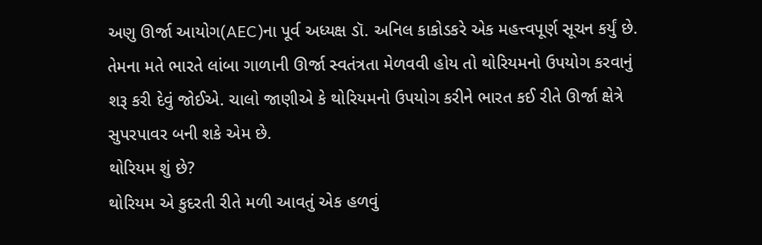અણુ ઊર્જા આયોગ(AEC)ના પૂર્વ અધ્યક્ષ ડૉ. અનિલ કાકોડકરે એક મહત્ત્વપૂર્ણ સૂચન કર્યું છે. તેમના મતે ભારતે લાંબા ગાળાની ઊર્જા સ્વતંત્રતા મેળવવી હોય તો થોરિયમનો ઉપયોગ કરવાનું શરૂ કરી દેવું જોઈએ. ચાલો જાણીએ કે થોરિયમનો ઉપયોગ કરીને ભારત કઈ રીતે ઊર્જા ક્ષેત્રે સુપરપાવર બની શકે એમ છે.
થોરિયમ શું છે?
થોરિયમ એ કુદરતી રીતે મળી આવતું એક હળવું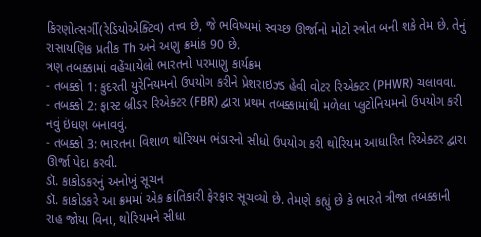કિરણોત્સર્ગી(રેડિયોએક્ટિવ) તત્ત્વ છે, જે ભવિષ્યમાં સ્વચ્છ ઊર્જાનો મોટો સ્ત્રોત બની શકે તેમ છે. તેનું રાસાયણિક પ્રતીક Th અને અણુ ક્રમાંક 90 છે.
ત્રણ તબક્કામાં વહેંચાયેલો ભારતનો પરમાણુ કાર્યક્રમ
- તબક્કો 1: કુદરતી યુરેનિયમનો ઉપયોગ કરીને પ્રેશરાઇઝ્ડ હેવી વોટર રિએક્ટર (PHWR) ચલાવવા.
- તબક્કો 2: ફાસ્ટ બ્રીડર રિએક્ટર (FBR) દ્વારા પ્રથમ તબક્કામાંથી મળેલા પ્લુટોનિયમનો ઉપયોગ કરી નવું ઇંધણ બનાવવું.
- તબક્કો 3: ભારતના વિશાળ થોરિયમ ભંડારનો સીધો ઉપયોગ કરી થોરિયમ આધારિત રિએક્ટર દ્વારા ઊર્જા પેદા કરવી.
ડૉ. કાકોડકરનું અનોખું સૂચન
ડૉ. કાકોડકરે આ ક્રમમાં એક ક્રાંતિકારી ફેરફાર સૂચવ્યો છે. તેમણે કહ્યું છે કે ભારતે ત્રીજા તબક્કાની રાહ જોયા વિના, થોરિયમને સીધા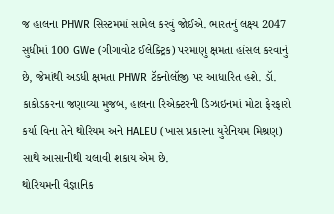જ હાલના PHWR સિસ્ટમમાં સામેલ કરવું જોઈએ. ભારતનું લક્ષ્ય 2047 સુધીમાં 100 GWe (ગીગાવોટ ઈલેક્ટ્રિક) પરમાણુ ક્ષમતા હાંસલ કરવાનું છે, જેમાંથી અડધી ક્ષમતા PHWR ટૅક્નોલૉજી પર આધારિત હશે. ડૉ. કાકોડકરના જણાવ્યા મુજબ, હાલના રિએક્ટરની ડિઝાઇનમાં મોટા ફેરફારો કર્યા વિના તેને થોરિયમ અને HALEU (ખાસ પ્રકારના યુરેનિયમ મિશ્રણ) સાથે આસાનીથી ચલાવી શકાય એમ છે.
થોરિયમની વૈજ્ઞાનિક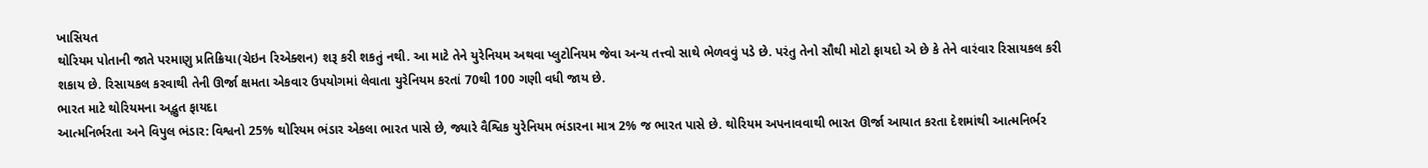ખાસિયત
થોરિયમ પોતાની જાતે પરમાણુ પ્રતિક્રિયા(ચેઇન રિએક્શન) શરૂ કરી શકતું નથી. આ માટે તેને યુરેનિયમ અથવા પ્લુટોનિયમ જેવા અન્ય તત્ત્વો સાથે ભેળવવું પડે છે. પરંતુ તેનો સૌથી મોટો ફાયદો એ છે કે તેને વારંવાર રિસાયકલ કરી શકાય છે. રિસાયકલ કરવાથી તેની ઊર્જા ક્ષમતા એકવાર ઉપયોગમાં લેવાતા યુરેનિયમ કરતાં 70થી 100 ગણી વધી જાય છે.
ભારત માટે થોરિયમના અદ્ભુત ફાયદા
આત્મનિર્ભરતા અને વિપુલ ભંડાર: વિશ્વનો 25% થોરિયમ ભંડાર એકલા ભારત પાસે છે, જ્યારે વૈશ્વિક યુરેનિયમ ભંડારના માત્ર 2% જ ભારત પાસે છે. થોરિયમ અપનાવવાથી ભારત ઊર્જા આયાત કરતા દેશમાંથી આત્મનિર્ભર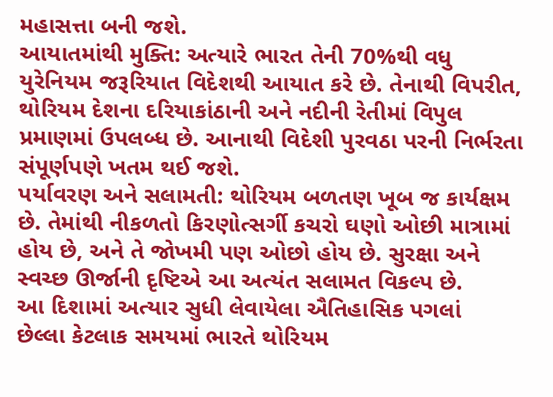મહાસત્તા બની જશે.
આયાતમાંથી મુક્તિ: અત્યારે ભારત તેની 70%થી વધુ યુરેનિયમ જરૂરિયાત વિદેશથી આયાત કરે છે. તેનાથી વિપરીત, થોરિયમ દેશના દરિયાકાંઠાની અને નદીની રેતીમાં વિપુલ પ્રમાણમાં ઉપલબ્ધ છે. આનાથી વિદેશી પુરવઠા પરની નિર્ભરતા સંપૂર્ણપણે ખતમ થઈ જશે.
પર્યાવરણ અને સલામતી: થોરિયમ બળતણ ખૂબ જ કાર્યક્ષમ છે. તેમાંથી નીકળતો કિરણોત્સર્ગી કચરો ઘણો ઓછી માત્રામાં હોય છે, અને તે જોખમી પણ ઓછો હોય છે. સુરક્ષા અને સ્વચ્છ ઊર્જાની દૃષ્ટિએ આ અત્યંત સલામત વિકલ્પ છે.
આ દિશામાં અત્યાર સુધી લેવાયેલા ઐતિહાસિક પગલાં
છેલ્લા કેટલાક સમયમાં ભારતે થોરિયમ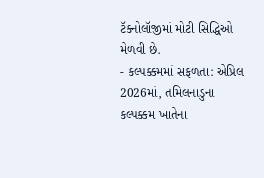ટૅક્નોલૉજીમાં મોટી સિદ્ધિઓ મેળવી છે.
- કલ્પક્કમમાં સફળતા: એપ્રિલ 2026માં, તમિલનાડુના કલ્પક્કમ ખાતેના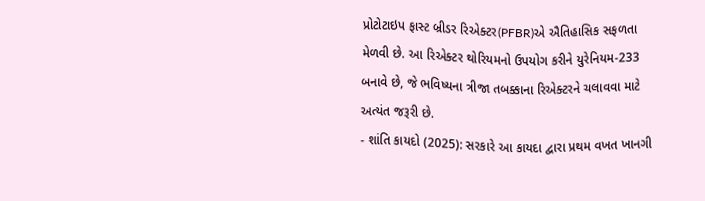પ્રોટોટાઇપ ફાસ્ટ બ્રીડર રિએક્ટર(PFBR)એ ઐતિહાસિક સફળતા મેળવી છે. આ રિએક્ટર થોરિયમનો ઉપયોગ કરીને યુરેનિયમ-233 બનાવે છે, જે ભવિષ્યના ત્રીજા તબક્કાના રિએક્ટરને ચલાવવા માટે અત્યંત જરૂરી છે.
- શાંતિ કાયદો (2025): સરકારે આ કાયદા દ્વારા પ્રથમ વખત ખાનગી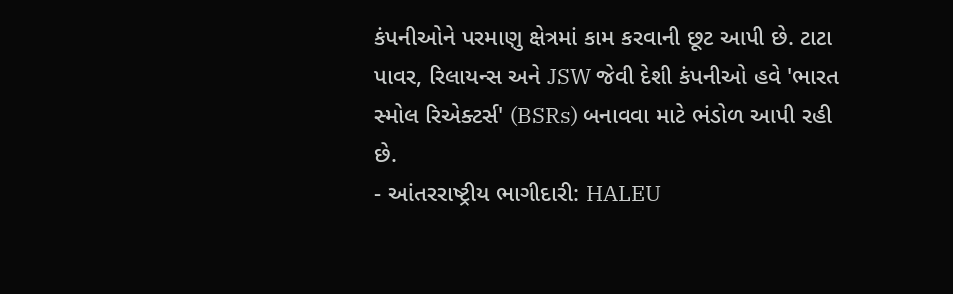કંપનીઓને પરમાણુ ક્ષેત્રમાં કામ કરવાની છૂટ આપી છે. ટાટા પાવર, રિલાયન્સ અને JSW જેવી દેશી કંપનીઓ હવે 'ભારત સ્મોલ રિએક્ટર્સ' (BSRs) બનાવવા માટે ભંડોળ આપી રહી છે.
- આંતરરાષ્ટ્રીય ભાગીદારી: HALEU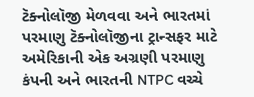ટૅક્નોલૉજી મેળવવા અને ભારતમાં પરમાણુ ટૅક્નોલૉજીના ટ્રાન્સફર માટે અમેરિકાની એક અગ્રણી પરમાણુ કંપની અને ભારતની NTPC વચ્ચે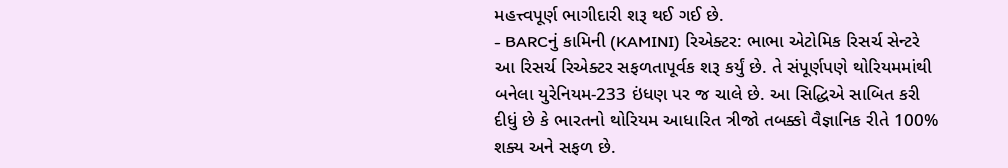મહત્ત્વપૂર્ણ ભાગીદારી શરૂ થઈ ગઈ છે.
- BARCનું કામિની (KAMINI) રિએક્ટર: ભાભા એટોમિક રિસર્ચ સેન્ટરે આ રિસર્ચ રિએક્ટર સફળતાપૂર્વક શરૂ કર્યું છે. તે સંપૂર્ણપણે થોરિયમમાંથી બનેલા યુરેનિયમ-233 ઇંધણ પર જ ચાલે છે. આ સિદ્ધિએ સાબિત કરી દીધું છે કે ભારતનો થોરિયમ આધારિત ત્રીજો તબક્કો વૈજ્ઞાનિક રીતે 100% શક્ય અને સફળ છે.